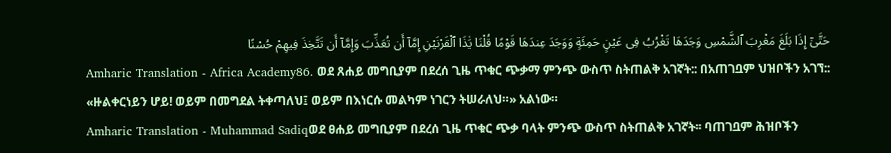حَتَّىٰٓ إِذَا بَلَغَ مَغْرِبَ ٱلشَّمْسِ وَجَدَهَا تَغْرُبُ فِى عَيْنٍ حَمِئَةٍ وَوَجَدَ عِندَهَا قَوْمًا قُلْنَا يَٰذَا ٱلْقَرْنَيْنِ إِمَّآ أَن تُعَذِّبَ وَإِمَّآ أَن تَتَّخِذَ فِيهِمْ حُسْنًا
Amharic Translation - Africa Academy86. ወደ ጸሐይ መግቢያም በደረሰ ጊዜ ጥቁር ጭቃማ ምንጭ ውስጥ ስትጠልቅ አገኛት:: በአጠገቧም ህዝቦችን አገኘ:: «ዙልቀርነይን ሆይ! ወይም በመግደል ትቀጣለህ፤ ወይም በእነርሱ መልካም ነገርን ትሠራለህ።» አልነው።
Amharic Translation - Muhammad Sadiqወደ ፀሐይ መግቢያም በደረሰ ጊዜ ጥቁር ጭቃ ባላት ምንጭ ውስጥ ስትጠልቅ አገኛት፡፡ ባጠገቧም ሕዝቦችን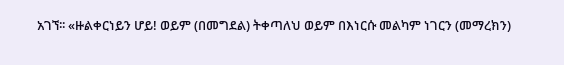አገኘ፡፡ «ዙልቀርነይን ሆይ! ወይም (በመግደል) ትቀጣለህ ወይም በእነርሱ መልካም ነገርን (መማረክን)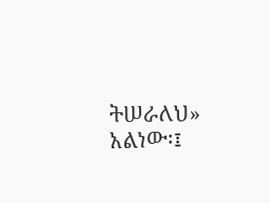ትሠራለህ» አልነው፡፤